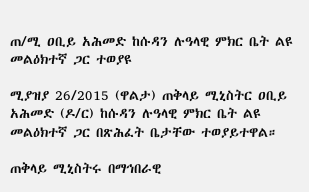ጠ/ሚ ዐቢይ አሕመድ ከሱዳን ሉዓላዊ ምክር ቤት ልዩ መልዕክተኛ ጋር ተወያዩ

ሚያዝያ 26/2015 (ዋልታ) ጠቅላይ ሚኒስትር ዐቢይ አሕመድ (ዶ/ር) ከሱዳን ሉዓላዊ ምክር ቤት ልዩ መልዕክተኛ ጋር በጽሕፈት ቤታቸው ተወያይተዋል።

ጠቅላይ ሚኒስትሩ በማኅበራዊ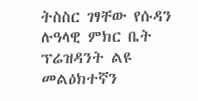ትስስር ገፃቸው የሱዳን ሉዓላዊ ምክር ቤት ፕሬዝዳንት ልዩ መልዕክተኛን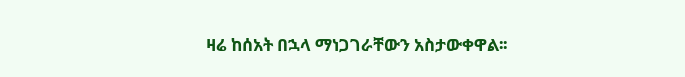ዛሬ ከሰአት በኋላ ማነጋገራቸውን አስታውቀዋል፡፡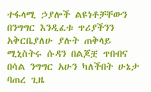ተፋላሚ ኃያሎች ልዩነቶቻቸውን በንግግር እንዲፈቱ ጥሪያችንን አቅርቤያለሁ ያሉት ጠቅላይ ሚኒስትሩ ሱዳን በልጆቿ ጥበብና በሳል ንግግር አሁን ካለችበት ሁኔታ ባጠረ ጊዜ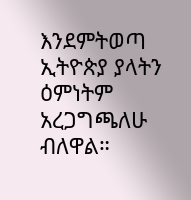እንደምትወጣ ኢትዮጵያ ያላትን ዕምነትም አረጋግጫለሁ ብለዋል።